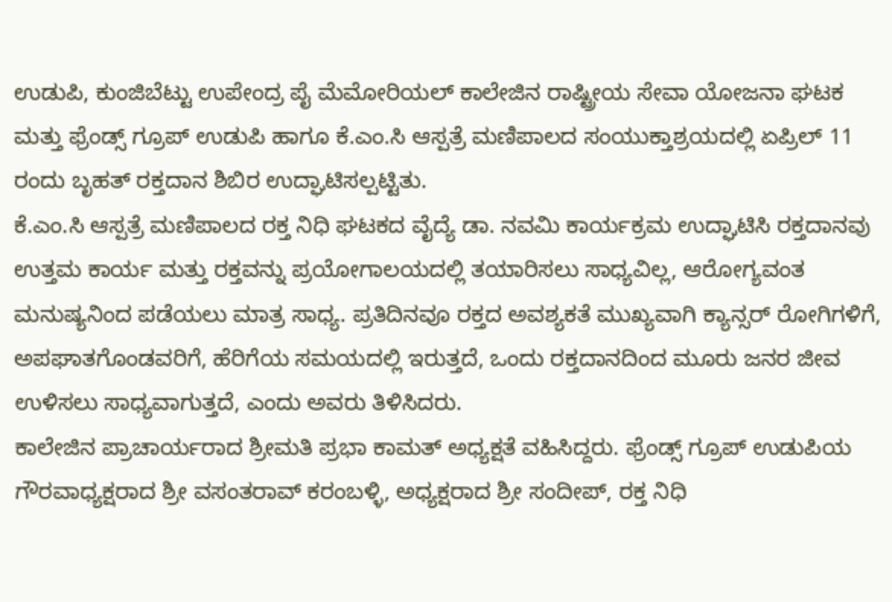ಉಡುಪಿ, ಕುಂಜಿಬೆಟ್ಟು ಉಪೇಂದ್ರ ಪೈ ಮೆಮೋರಿಯಲ್ ಕಾಲೇಜಿನ ರಾಷ್ಟ್ರೀಯ ಸೇವಾ ಯೋಜನಾ ಘಟಕ ಮತ್ತು ಫ್ರೆಂಡ್ಸ್ ಗ್ರೂಪ್ ಉಡುಪಿ ಹಾಗೂ ಕೆ.ಎಂ.ಸಿ ಆಸ್ಪತ್ರೆ ಮಣಿಪಾಲದ ಸಂಯುಕ್ತಾಶ್ರಯದಲ್ಲಿ ಏಪ್ರಿಲ್ 11 ರಂದು ಬೃಹತ್ ರಕ್ತದಾನ ಶಿಬಿರ ಉದ್ಘಾಟಿಸಲ್ಪಟ್ಟಿತು.
ಕೆ.ಎಂ.ಸಿ ಆಸ್ಪತ್ರೆ ಮಣಿಪಾಲದ ರಕ್ತ ನಿಧಿ ಘಟಕದ ವೈದ್ಯೆ ಡಾ. ನವಮಿ ಕಾರ್ಯಕ್ರಮ ಉದ್ಘಾಟಿಸಿ ರಕ್ತದಾನವು ಉತ್ತಮ ಕಾರ್ಯ ಮತ್ತು ರಕ್ತವನ್ನು ಪ್ರಯೋಗಾಲಯದಲ್ಲಿ ತಯಾರಿಸಲು ಸಾಧ್ಯವಿಲ್ಲ, ಆರೋಗ್ಯವಂತ ಮನುಷ್ಯನಿಂದ ಪಡೆಯಲು ಮಾತ್ರ ಸಾಧ್ಯ. ಪ್ರತಿದಿನವೂ ರಕ್ತದ ಅವಶ್ಯಕತೆ ಮುಖ್ಯವಾಗಿ ಕ್ಯಾನ್ಸರ್ ರೋಗಿಗಳಿಗೆ, ಅಪಘಾತಗೊಂಡವರಿಗೆ, ಹೆರಿಗೆಯ ಸಮಯದಲ್ಲಿ ಇರುತ್ತದೆ, ಒಂದು ರಕ್ತದಾನದಿಂದ ಮೂರು ಜನರ ಜೀವ ಉಳಿಸಲು ಸಾಧ್ಯವಾಗುತ್ತದೆ, ಎಂದು ಅವರು ತಿಳಿಸಿದರು.
ಕಾಲೇಜಿನ ಪ್ರಾಚಾರ್ಯರಾದ ಶ್ರೀಮತಿ ಪ್ರಭಾ ಕಾಮತ್ ಅಧ್ಯಕ್ಷತೆ ವಹಿಸಿದ್ದರು. ಫ್ರೆಂಡ್ಸ್ ಗ್ರೂಪ್ ಉಡುಪಿಯ ಗೌರವಾಧ್ಯಕ್ಷರಾದ ಶ್ರೀ ವಸಂತರಾವ್ ಕರಂಬಳ್ಳಿ, ಅಧ್ಯಕ್ಷರಾದ ಶ್ರೀ ಸಂದೀಪ್, ರಕ್ತ ನಿಧಿ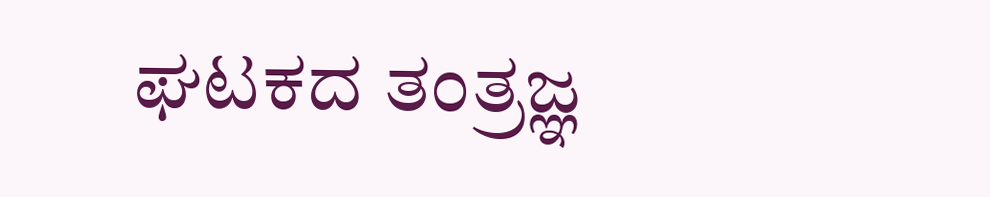ಘಟಕದ ತಂತ್ರಜ್ಞ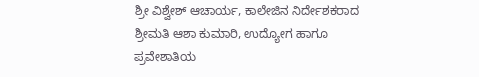ಶ್ರೀ ವಿಶ್ವೇಶ್ ಆಚಾರ್ಯ, ಕಾಲೇಜಿನ ನಿರ್ದೇಶಕರಾದ ಶ್ರೀಮತಿ ಆಶಾ ಕುಮಾರಿ, ಉದ್ಯೋಗ ಹಾಗೂ ಪ್ರವೇಶಾತಿಯ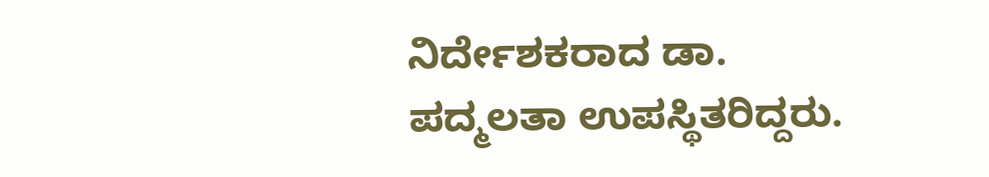ನಿರ್ದೇಶಕರಾದ ಡಾ. ಪದ್ಮಲತಾ ಉಪಸ್ಥಿತರಿದ್ದರು.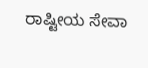ರಾಷ್ಟೀಯ ಸೇವಾ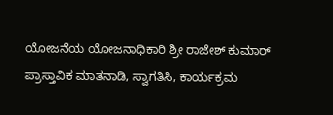ಯೋಜನೆಯ ಯೋಜನಾಧಿಕಾರಿ ಶ್ರೀ ರಾಜೇಶ್ ಕುಮಾರ್ ಪ್ರಾಸ್ತಾವಿಕ ಮಾತನಾಡಿ, ಸ್ವಾಗತಿಸಿ, ಕಾರ್ಯಕ್ರಮ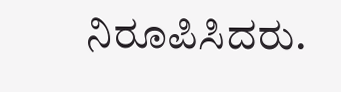ನಿರೂಪಿಸಿದರು.